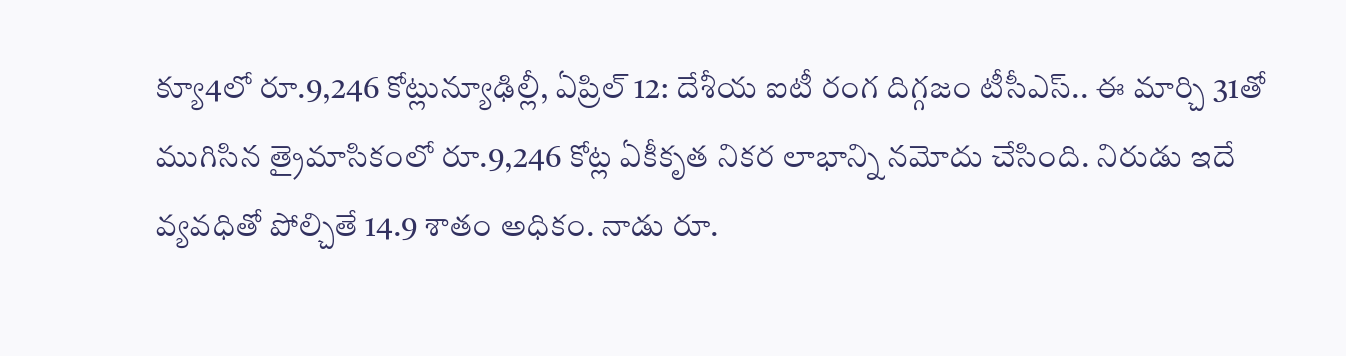క్యూ4లో రూ.9,246 కోట్లున్యూఢిల్లీ, ఏప్రిల్ 12: దేశీయ ఐటీ రంగ దిగ్గజం టీసీఎస్.. ఈ మార్చి 31తో ముగిసిన త్రైమాసికంలో రూ.9,246 కోట్ల ఏకీకృత నికర లాభాన్ని నమోదు చేసింది. నిరుడు ఇదే వ్యవధితో పోల్చితే 14.9 శాతం అధికం. నాడు రూ.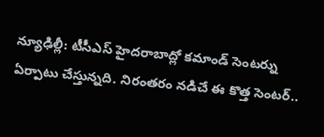న్యూఢిల్లీ: టీసీఎస్ హైదరాబాద్లో కమాండ్ సెంటర్ను ఏర్పాటు చేస్తున్నది. నిరంతరం నడిచే ఈ కొత్త సెంటర్..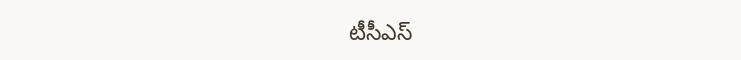టీసీఎస్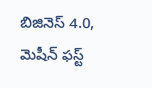బిజినెస్ 4.0, మెషీన్ ఫస్ట్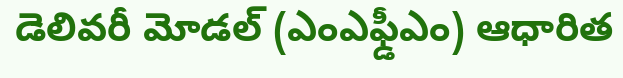డెలివరీ మోడల్ (ఎంఎఫ్డీఎం) ఆధారిత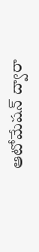ఆటోమేషన్ ద్వారా